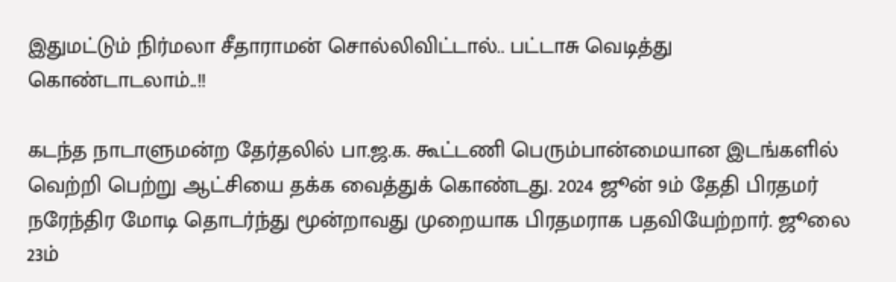இதுமட்டும் நிர்மலா சீதாராமன் சொல்லிவிட்டால்.. பட்டாசு வெடித்து கொண்டாடலாம்..!!

கடந்த நாடாளுமன்ற தேர்தலில் பா.ஜ.க. கூட்டணி பெரும்பான்மையான இடங்களில் வெற்றி பெற்று ஆட்சியை தக்க வைத்துக் கொண்டது. 2024 ஜூன் 9ம் தேதி பிரதமர் நரேந்திர மோடி தொடர்ந்து மூன்றாவது முறையாக பிரதமராக பதவியேற்றார். ஜூலை 23ம்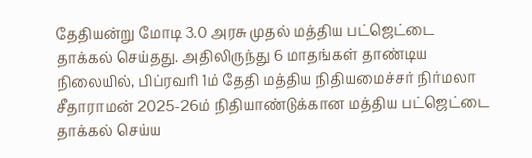தேதியன்று மோடி 3.0 அரசு முதல் மத்திய பட்ஜெட்டை தாக்கல் செய்தது. அதிலிருந்து 6 மாதங்கள் தாண்டிய நிலையில், பிப்ரவரி 1ம் தேதி மத்திய நிதியமைச்சர் நிர்மலா சீதாராமன் 2025-26ம் நிதியாண்டுக்கான மத்திய பட்ஜெட்டை தாக்கல் செய்ய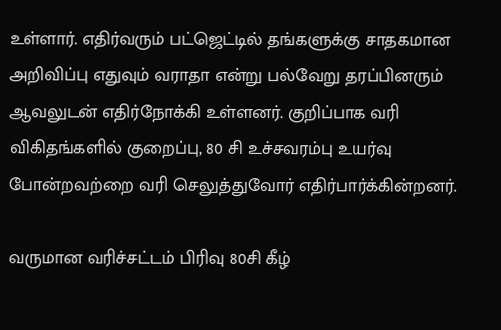உள்ளார். எதிர்வரும் பட்ஜெட்டில் தங்களுக்கு சாதகமான அறிவிப்பு எதுவும் வராதா என்று பல்வேறு தரப்பினரும் ஆவலுடன் எதிர்நோக்கி உள்ளனர். குறிப்பாக வரி விகிதங்களில் குறைப்பு, 80 சி உச்சவரம்பு உயர்வு போன்றவற்றை வரி செலுத்துவோர் எதிர்பார்க்கின்றனர்.

வருமான வரிச்சட்டம் பிரிவு 80சி கீழ்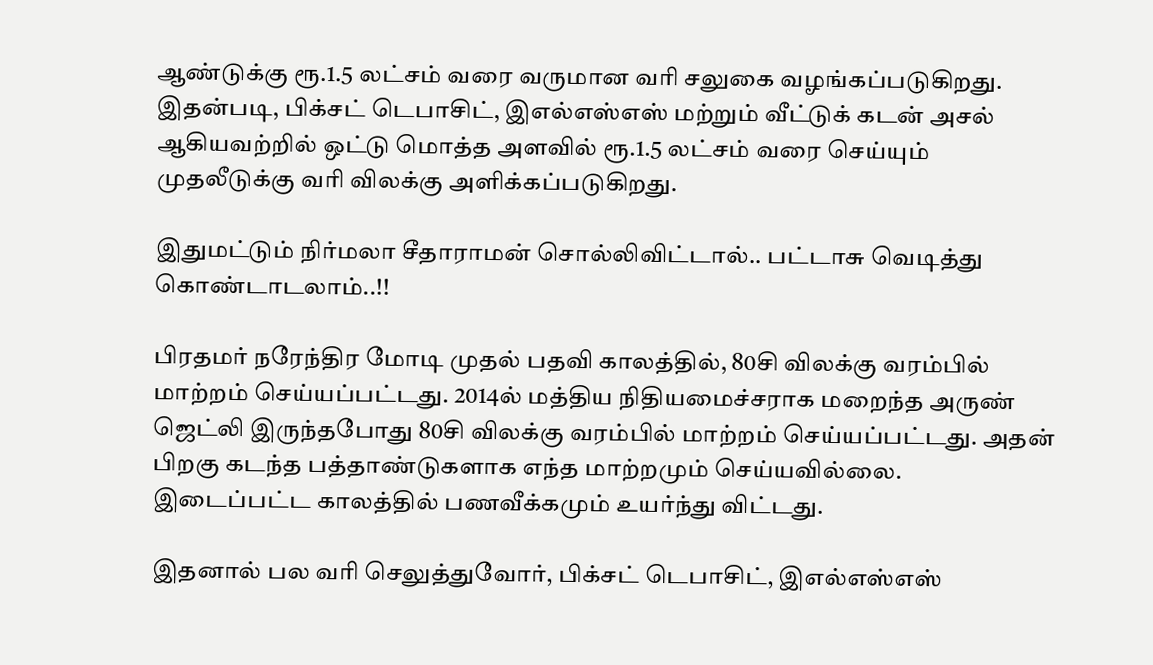ஆண்டுக்கு ரூ.1.5 லட்சம் வரை வருமான வரி சலுகை வழங்கப்படுகிறது. இதன்படி, பிக்சட் டெபாசிட், இஎல்எஸ்எஸ் மற்றும் வீட்டுக் கடன் அசல் ஆகியவற்றில் ஒட்டு மொத்த அளவில் ரூ.1.5 லட்சம் வரை செய்யும் முதலீடுக்கு வரி விலக்கு அளிக்கப்படுகிறது.

இதுமட்டும் நிர்மலா சீதாராமன் சொல்லிவிட்டால்.. பட்டாசு வெடித்து கொண்டாடலாம்..!!

பிரதமர் நரேந்திர மோடி முதல் பதவி காலத்தில், 80சி விலக்கு வரம்பில் மாற்றம் செய்யப்பட்டது. 2014ல் மத்திய நிதியமைச்சராக மறைந்த அருண் ஜெட்லி இருந்தபோது 80சி விலக்கு வரம்பில் மாற்றம் செய்யப்பட்டது. அதன் பிறகு கடந்த பத்தாண்டுகளாக எந்த மாற்றமும் செய்யவில்லை. இடைப்பட்ட காலத்தில் பணவீக்கமும் உயர்ந்து விட்டது.

இதனால் பல வரி செலுத்துவோர், பிக்சட் டெபாசிட், இஎல்எஸ்எஸ்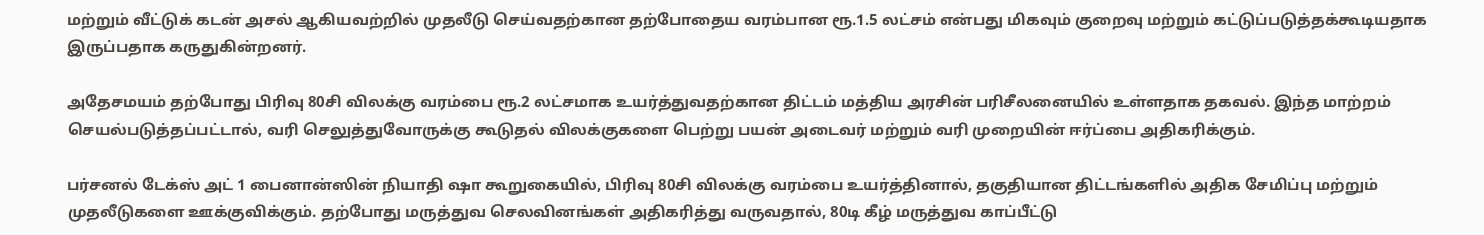மற்றும் வீட்டுக் கடன் அசல் ஆகியவற்றில் முதலீடு செய்வதற்கான தற்போதைய வரம்பான ரூ.1.5 லட்சம் என்பது மிகவும் குறைவு மற்றும் கட்டுப்படுத்தக்கூடியதாக இருப்பதாக கருதுகின்றனர்.

அதேசமயம் தற்போது பிரிவு 80சி விலக்கு வரம்பை ரூ.2 லட்சமாக உயர்த்துவதற்கான திட்டம் மத்திய அரசின் பரிசீலனையில் உள்ளதாக தகவல். இந்த மாற்றம் செயல்படுத்தப்பட்டால், வரி செலுத்துவோருக்கு கூடுதல் விலக்குகளை பெற்று பயன் அடைவர் மற்றும் வரி முறையின் ஈர்ப்பை அதிகரிக்கும்.

பர்சனல் டேக்ஸ் அட் 1 பைனான்ஸின் நியாதி ஷா கூறுகையில், பிரிவு 80சி விலக்கு வரம்பை உயர்த்தினால், தகுதியான திட்டங்களில் அதிக சேமிப்பு மற்றும் முதலீடுகளை ஊக்குவிக்கும். தற்போது மருத்துவ செலவினங்கள் அதிகரித்து வருவதால், 80டி கீழ் மருத்துவ காப்பீட்டு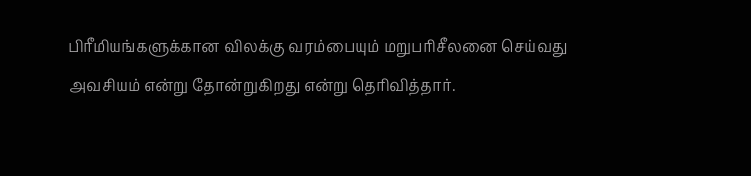பிரீமியங்களுக்கான விலக்கு வரம்பையும் மறுபரிசீலனை செய்வது அவசியம் என்று தோன்றுகிறது என்று தெரிவித்தார்.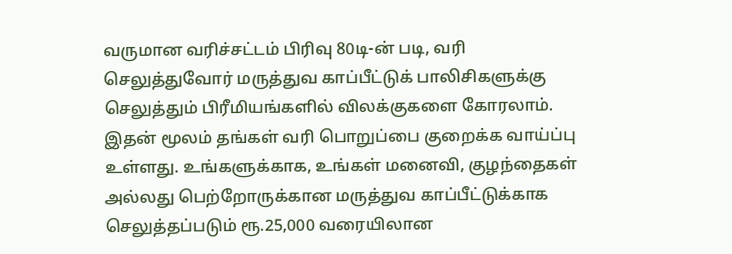வருமான வரிச்சட்டம் பிரிவு 80டி-ன் படி, வரி செலுத்துவோர் மருத்துவ காப்பீட்டுக் பாலிசிகளுக்கு செலுத்தும் பிரீமியங்களில் விலக்குகளை கோரலாம். இதன் மூலம் தங்கள் வரி பொறுப்பை குறைக்க வாய்ப்பு உள்ளது. உங்களுக்காக, உங்கள் மனைவி, குழந்தைகள் அல்லது பெற்றோருக்கான மருத்துவ காப்பீட்டுக்காக செலுத்தப்படும் ரூ.25,000 வரையிலான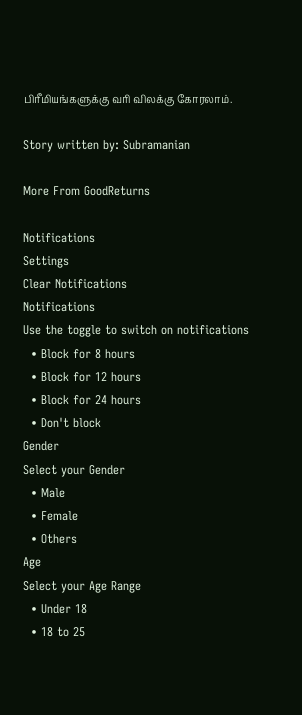பிரீமியங்களுக்கு வரி விலக்கு கோரலாம்.

Story written by: Subramanian

More From GoodReturns

Notifications
Settings
Clear Notifications
Notifications
Use the toggle to switch on notifications
  • Block for 8 hours
  • Block for 12 hours
  • Block for 24 hours
  • Don't block
Gender
Select your Gender
  • Male
  • Female
  • Others
Age
Select your Age Range
  • Under 18
  • 18 to 25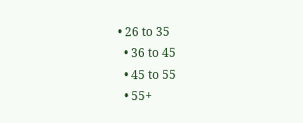• 26 to 35
  • 36 to 45
  • 45 to 55
  • 55+